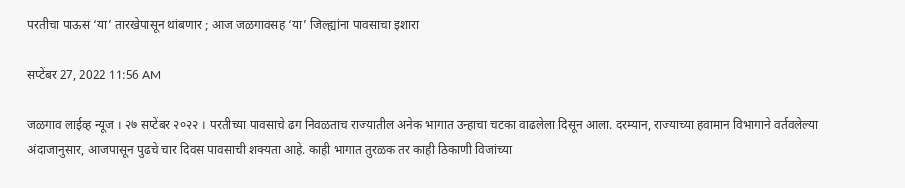परतीचा पाऊस ‘या’ तारखेपासून थांबणार ; आज जळगावसह ‘या’ जिल्ह्यांना पावसाचा इशारा

सप्टेंबर 27, 2022 11:56 AM

जळगाव लाईव्ह न्यूज । २७ सप्टेंबर २०२२ । परतीच्या पावसाचे ढग निवळताच राज्यातील अनेक भागात उन्हाचा चटका वाढलेला दिसून आला. दरम्यान, राज्याच्या हवामान विभागाने वर्तवलेल्या अंदाजानुसार, आजपासून पुढचे चार दिवस पावसाची शक्यता आहे. काही भागात तुरळक तर काही ठिकाणी विजांच्या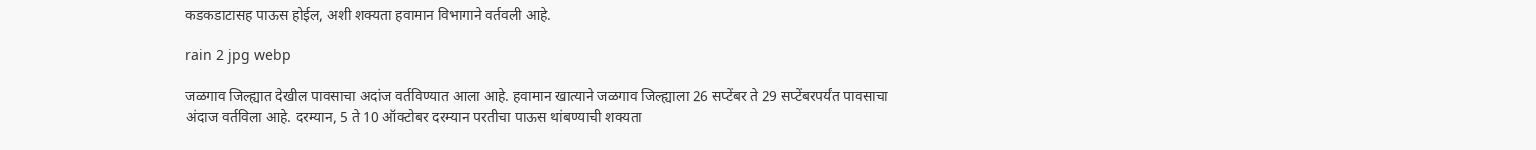कडकडाटासह पाऊस होईल, अशी शक्यता हवामान विभागाने वर्तवली आहे.

rain 2 jpg webp

जळगाव जिल्ह्यात देखील पावसाचा अदांज वर्तविण्यात आला आहे. हवामान खात्याने जळगाव जिल्ह्याला 26 सप्टेंबर ते 29 सप्टेंबरपर्यंत पावसाचा अंदाज वर्तविला आहे. दरम्यान, 5 ते 10 ऑक्टोबर दरम्यान परतीचा पाऊस थांबण्याची शक्यता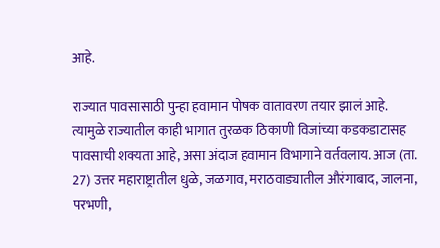आहे.

राज्यात पावसासाठी पुन्हा हवामान पोषक वातावरण तयार झालं आहे. त्यामुळे राज्यातील काही भागात तुरळक ठिकाणी विजांच्या कडकडाटासह पावसाची शक्यता आहे, असा अंदाज हवामान विभागाने वर्तवलाय. आज (ता. 27) उत्तर महाराष्ट्रातील धुळे, जळगाव, मराठवाड्यातील औरंगाबाद, जालना, परभणी,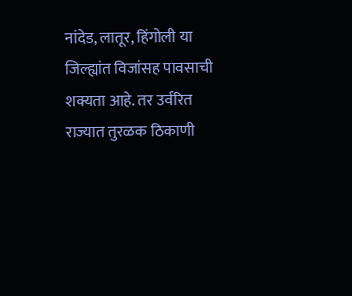नांदेड, लातूर, हिंगोली या जिल्ह्यांत विजांसह पावसाची शक्यता आहे. तर उर्वरित राज्यात तुरळक ठिकाणी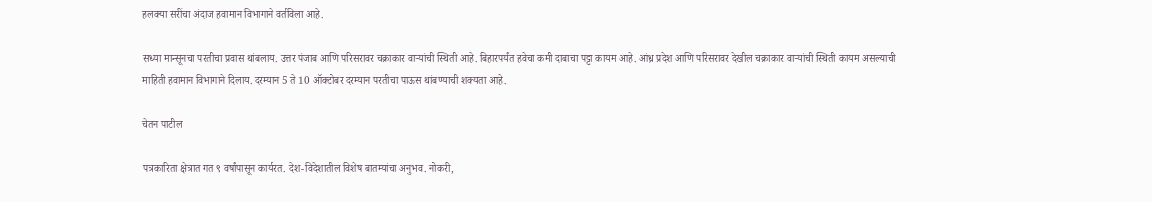हलक्या सरींचा अंदाज हवामान विभागाने वर्तविला आहे.

सध्या मान्सूनचा परतीचा प्रवास थांबलाय. उत्तर पंजाब आणि परिसरावर चक्राकार वाऱ्यांची स्थिती आहे. बिहारपर्यंत हवेचा कमी दाबाचा पट्टा कायम आहे. आंध्र प्रदेश आणि परिसरावर देखील चक्राकार वाऱ्यांची स्थिती कायम असल्याची माहिती हवामान विभागाने दिलाय. दरम्यान 5 ते 10 ऑक्टोबर दरम्यान परतीचा पाऊस थांबण्याची शक्यता आहे.

चेतन पाटील

पत्रकारिता क्षेत्रात गत ९ वर्षांपासून कार्यरत. देश-विदेशातील विशेष बातम्यांचा अनुभव. नोकरी,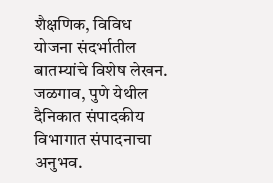शैक्षणिक, विविध योजना संदर्भातील बातम्यांचे विशेष लेखन. जळगाव, पुणे येथील दैनिकात संपादकीय विभागात संपादनाचा अनुभव.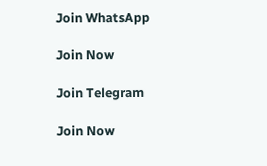Join WhatsApp

Join Now

Join Telegram

Join Now